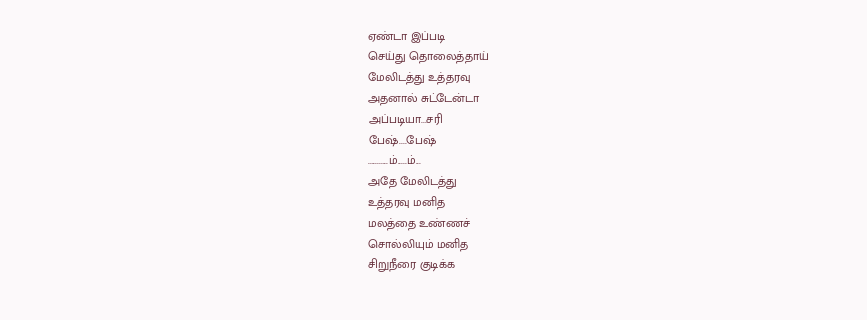ஏண்டா இப்படி
செய்து தொலைத்தாய்
மேலிடத்து உத்தரவு
அதனால் சுட்டேன்டா
அப்படியா...சரி
பேஷ்....பேஷ்
...........ம்.....ம்...
அதே மேலிடத்து
உத்தரவு மனித
மலத்தை உண்ணச்
சொல்லியும் மனித
சிறுநீரை குடிக்க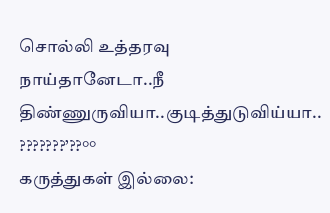சொல்லி உத்தரவு
நாய்தானேடா..நீ
திண்ணுருவியா..குடித்துடுவிய்யா..
???????’??°°
கருத்துகள் இல்லை: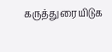கருத்துரையிடுக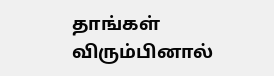தாங்கள் விரும்பினால்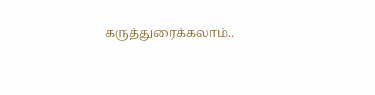கருத்துரைக்கலாம்..